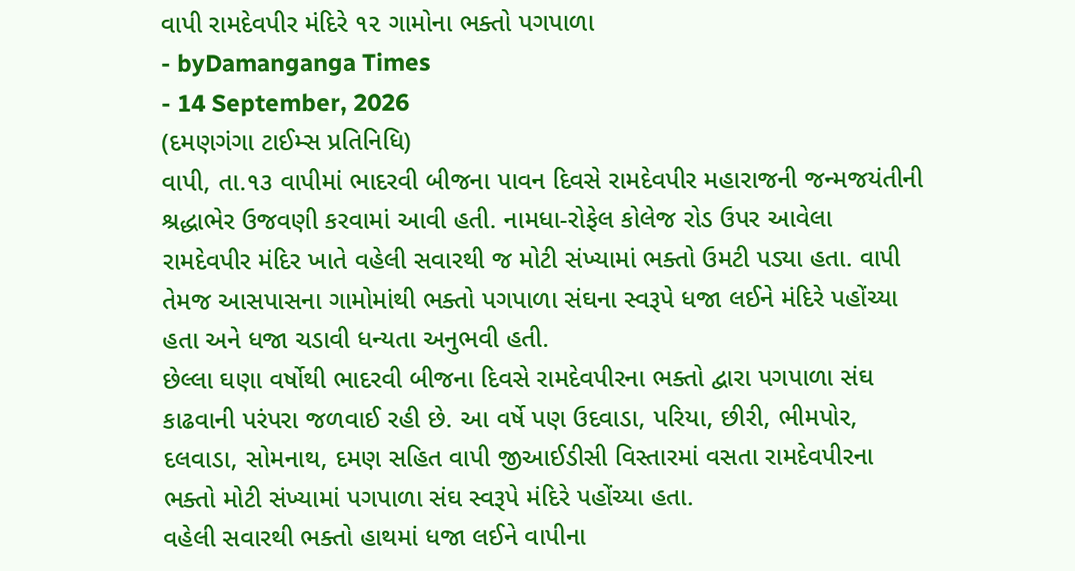વાપી રામદેવપીર મંદિરે ૧૨ ગામોના ભક્તો પગપાળા
- byDamanganga Times
- 14 September, 2026
(દમણગંગા ટાઈમ્સ પ્રતિનિધિ)
વાપી, તા.૧૩ વાપીમાં ભાદરવી બીજના પાવન દિવસે રામદેવપીર મહારાજની જન્મજયંતીની શ્રદ્ધાભેર ઉજવણી કરવામાં આવી હતી. નામધા-રોફેલ કોલેજ રોડ ઉપર આવેલા રામદેવપીર મંદિર ખાતે વહેલી સવારથી જ મોટી સંખ્યામાં ભક્તો ઉમટી પડ્યા હતા. વાપી તેમજ આસપાસના ગામોમાંથી ભક્તો પગપાળા સંઘના સ્વરૂપે ધજા લઈને મંદિરે પહોંચ્યા હતા અને ધજા ચડાવી ધન્યતા અનુભવી હતી.
છેલ્લા ઘણા વર્ષોથી ભાદરવી બીજના દિવસે રામદેવપીરના ભક્તો દ્વારા પગપાળા સંઘ કાઢવાની પરંપરા જળવાઈ રહી છે. આ વર્ષે પણ ઉદવાડા, પરિયા, છીરી, ભીમપોર, દલવાડા, સોમનાથ, દમણ સહિત વાપી જીઆઈડીસી વિસ્તારમાં વસતા રામદેવપીરના ભક્તો મોટી સંખ્યામાં પગપાળા સંઘ સ્વરૂપે મંદિરે પહોંચ્યા હતા.
વહેલી સવારથી ભક્તો હાથમાં ધજા લઈને વાપીના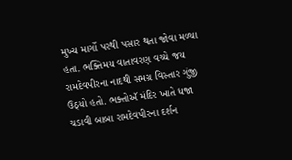મુખ્ય માર્ગો પરથી પસાર થતા જોવા મળ્યા હતા. ભક્તિમય વાતાવરણ વચ્ચે જય રામદેવપીરના નાદથી સમગ્ર વિસ્તાર ગુંજી ઉઠ્યો હતો. ભક્તોઍ મંદિર ખાતે ધજા ચડાવી બાબા રામદેવપીરના દર્શન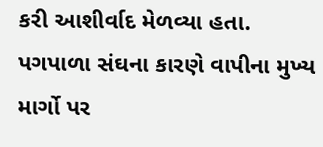કરી આશીર્વાદ મેળવ્યા હતા. પગપાળા સંઘના કારણે વાપીના મુખ્ય માર્ગો પર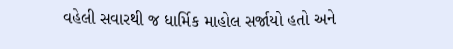વહેલી સવારથી જ ધાર્મિક માહોલ સર્જાયો હતો અને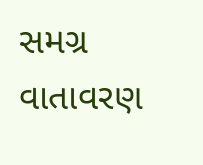સમગ્ર વાતાવરણ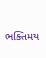ભક્તિમય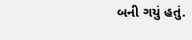બની ગયું હતું.